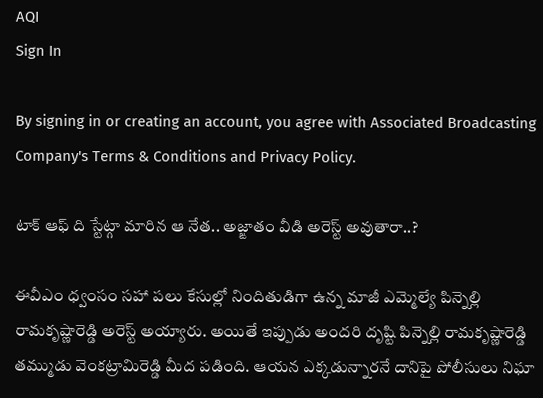AQI
Sign In

By signing in or creating an account, you agree with Associated Broadcasting Company's Terms & Conditions and Privacy Policy.

టాక్ ఆఫ్ ది స్టేట్గా మారిన ఆ నేత.. అజ్ఙాతం వీడి అరెస్ట్ అవుతారా..?

ఈవీఎం ధ్వంసం సహా పలు కేసుల్లో నిందితుడిగా ఉన్న మాజీ ఎమ్మెల్యే పిన్నెల్లి రామకృష్ణారెడ్డి అరెస్ట్ అయ్యారు. అయితే ఇప్పుడు అందరి దృష్టి పిన్నెల్లి రామకృష్ణారెడ్డి తమ్ముడు వెంకట్రామిరెడ్డి మీద పడింది. ఆయన ఎక్కడున్నారనే దానిపై పోలీసులు నిఘా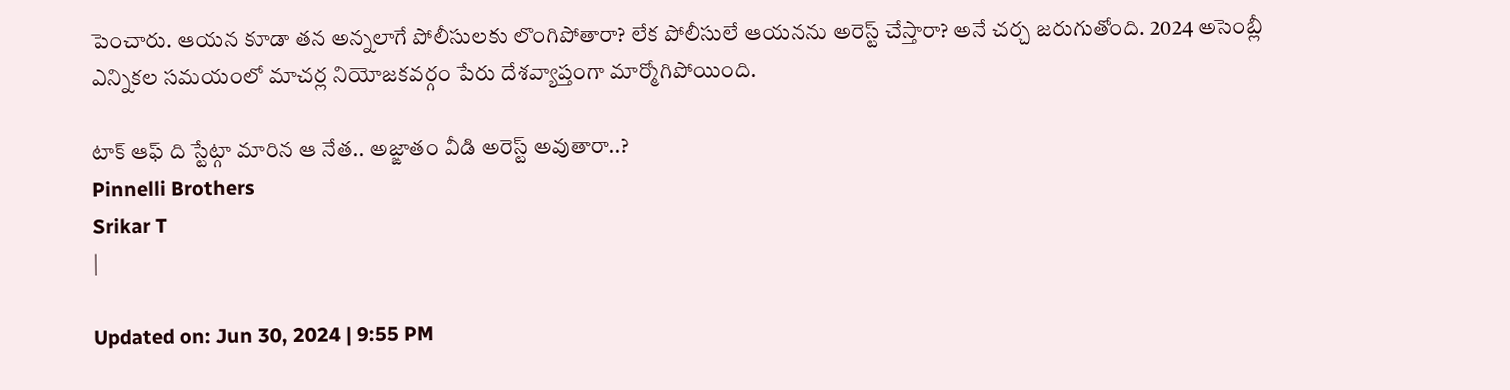పెంచారు. ఆయన కూడా తన అన్నలాగే పోలీసులకు లొంగిపోతారా? లేక పోలీసులే ఆయనను అరెస్ట్ చేస్తారా? అనే చర్చ జరుగుతోంది. 2024 అసెంబ్లీ ఎన్నికల సమయంలో మాచర్ల నియోజకవర్గం పేరు దేశవ్యాప్తంగా మార్మోగిపోయింది.

టాక్ ఆఫ్ ది స్టేట్గా మారిన ఆ నేత.. అజ్ఙాతం వీడి అరెస్ట్ అవుతారా..?
Pinnelli Brothers
Srikar T
|

Updated on: Jun 30, 2024 | 9:55 PM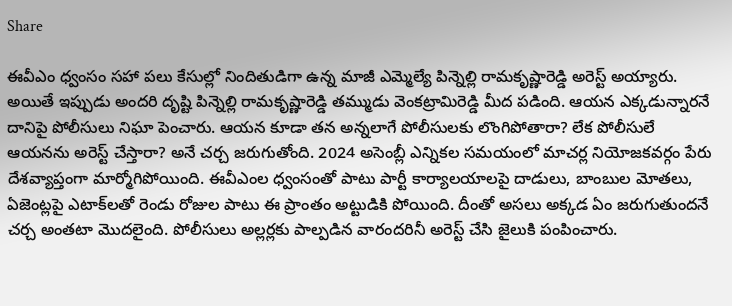Share

ఈవీఎం ధ్వంసం సహా పలు కేసుల్లో నిందితుడిగా ఉన్న మాజీ ఎమ్మెల్యే పిన్నెల్లి రామకృష్ణారెడ్డి అరెస్ట్ అయ్యారు. అయితే ఇప్పుడు అందరి దృష్టి పిన్నెల్లి రామకృష్ణారెడ్డి తమ్ముడు వెంకట్రామిరెడ్డి మీద పడింది. ఆయన ఎక్కడున్నారనే దానిపై పోలీసులు నిఘా పెంచారు. ఆయన కూడా తన అన్నలాగే పోలీసులకు లొంగిపోతారా? లేక పోలీసులే ఆయనను అరెస్ట్ చేస్తారా? అనే చర్చ జరుగుతోంది. 2024 అసెంబ్లీ ఎన్నికల సమయంలో మాచర్ల నియోజకవర్గం పేరు దేశవ్యాప్తంగా మార్మోగిపోయింది. ఈవీఎంల ధ్వంసంతో పాటు పార్టీ కార్యాలయాలపై దాడులు, బాంబుల మోతలు, ఏజెంట్లపై ఎటాక్‌లతో రెండు రోజుల పాటు ఈ ప్రాంతం అట్టుడికి పోయింది. దీంతో అసలు అక్కడ ఏం జరుగుతుందనే చర్చ అంతటా మొదలైంది. పోలీసులు అల్లర్లకు పాల్పడిన వారందరినీ అరెస్ట్ చేసి జైలుకి పంపించారు.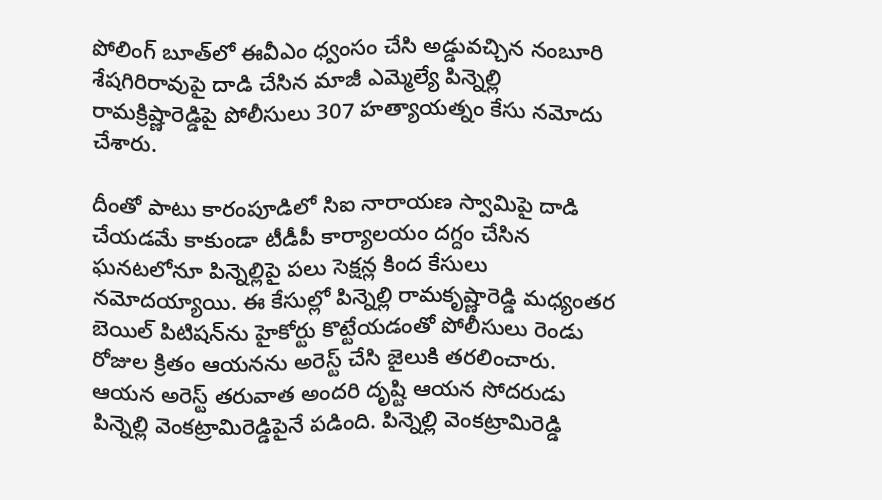పోలింగ్ బూత్‌లో ఈవీఎం ధ్వంసం చేసి అడ్డువచ్చిన నంబూరి శేషగిరిరావుపై దాడి చేసిన మాజీ ఎమ్మెల్యే పిన్నెల్లి రామక్రిష్ణారెడ్డిపై పోలీసులు 307 హత్యాయత్నం కేసు నమోదు చేశారు.

దీంతో పాటు కారంపూడిలో సిఐ నారాయణ స్వామిపై దాడి చేయడమే కాకుండా టీడీపీ కార్యాలయం దగ్దం చేసిన ఘనటలోనూ పిన్నెల్లిపై పలు సెక్షన్ల కింద కేసులు నమోదయ్యాయి. ఈ కేసుల్లో పిన్నెల్లి రామకృష్ణారెడ్డి మధ్యంతర బెయిల్ పిటిషన్‌ను హైకోర్టు కొట్టేయడంతో పోలీసులు రెండు రోజుల క్రితం ఆయనను అరెస్ట్ చేసి జైలుకి తరలించారు. ఆయన అరెస్ట్ తరువాత అందరి దృష్టి ఆయన సోదరుడు పిన్నెల్లి వెంకట్రామిరెడ్డిపైనే పడింది. పిన్నెల్లి వెంకట్రామిరెడ్డి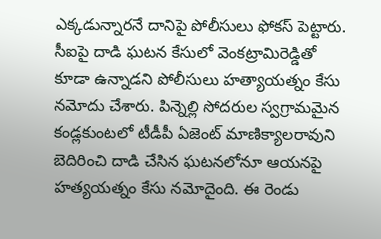ఎక్కడున్నారనే దానిపై పోలీసులు ఫోకస్ పెట్టారు. సీఐపై దాడి ఘటన కేసులో వెంకట్రామిరెడ్డితో కూడా ఉన్నాడని పోలీసులు హత్యాయత్నం కేసు నమోదు చేశారు. పిన్నెల్లి సోదరుల స్వగ్రామమైన కండ్లకుంటలో టీడీపీ ఏజెంట్ మాణిక్యాలరావుని బెదిరించి దాడి చేసిన ఘటనలోనూ ఆయనపై హత్యయత్నం కేసు నమోదైంది. ఈ రెండు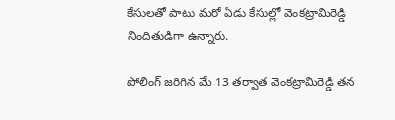కేసులతో పాటు మరో ఏడు కేసుల్లో వెంకట్రామిరెడ్డి నిందితుడిగా ఉన్నారు.

పోలింగ్ జరిగిన మే 13 తర్వాత వెంకట్రామిరెడ్డి తన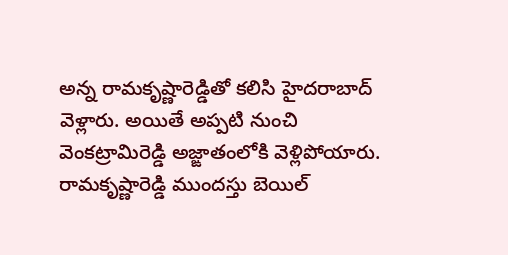అన్న రామకృష్ణారెడ్డితో కలిసి హైదరాబాద్ వెళ్లారు. అయితే అప్పటి నుంచి వెంకట్రామిరెడ్డి అజ్ఙాతంలోకి వెళ్లిపోయారు. రామకృష్ణారెడ్డి ముందస్తు బెయిల్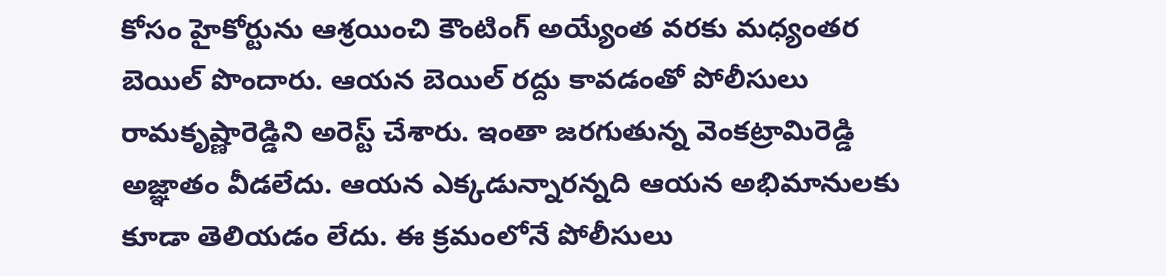కోసం హైకోర్టును ఆశ్రయించి కౌంటింగ్ అయ్యేంత వరకు మధ్యంతర బెయిల్ పొందారు. ఆయన బెయిల్ రద్దు కావడంతో పోలీసులు రామకృష్ణారెడ్డిని అరెస్ట్ చేశారు. ఇంతా జరగుతున్న వెంకట్రామిరెడ్డి అజ్ఞాతం వీడలేదు. ఆయన ఎక్కడున్నారన్నది ఆయన అభిమానులకు కూడా తెలియడం లేదు. ఈ క్రమంలోనే పోలీసులు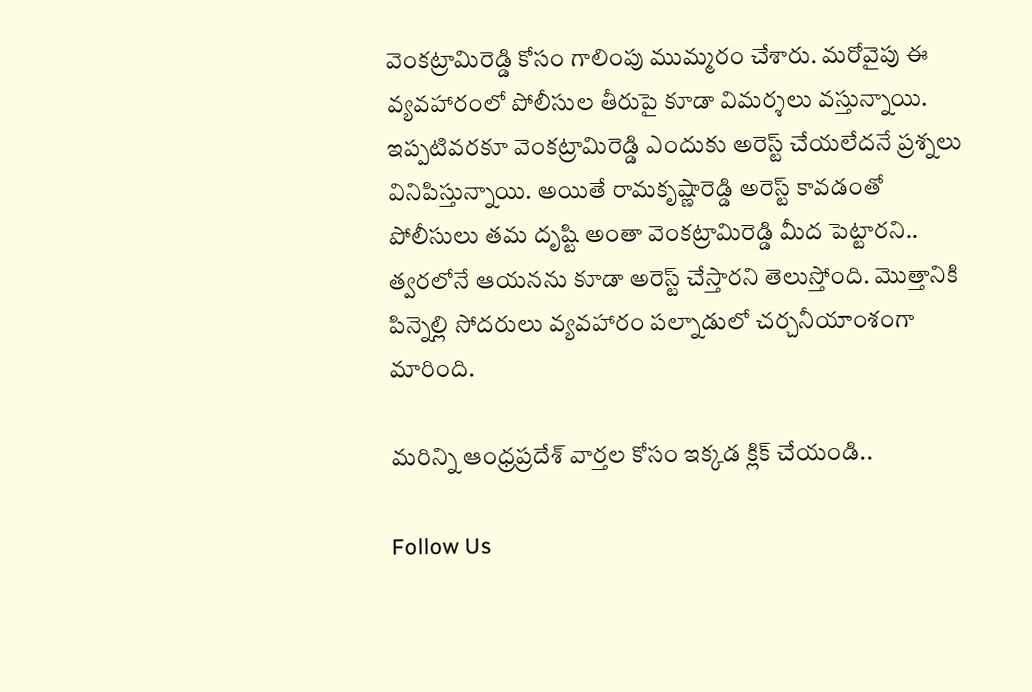వెంకట్రామిరెడ్డి కోసం గాలింపు ముమ్మరం చేశారు. మరోవైపు ఈ వ్యవహారంలో పోలీసుల తీరుపై కూడా విమర్శలు వస్తున్నాయి. ఇప్పటివరకూ వెంకట్రామిరెడ్డి ఎందుకు అరెస్ట్ చేయలేదనే ప్రశ్నలు వినిపిస్తున్నాయి. అయితే రామకృష్ణారెడ్డి అరెస్ట్ కావడంతో పోలీసులు తమ దృష్టి అంతా వెంకట్రామిరెడ్డి మీద పెట్టారని.. త్వరలోనే ఆయనను కూడా అరెస్ట్ చేస్తారని తెలుస్తోంది. మొత్తానికి పిన్నెల్లి సోదరులు వ్యవహారం పల్నాడులో చర్చనీయాంశంగా మారింది.

మరిన్ని ఆంధ్రప్రదేశ్ వార్తల కోసం ఇక్కడ క్లిక్ చేయండి..

Follow Us